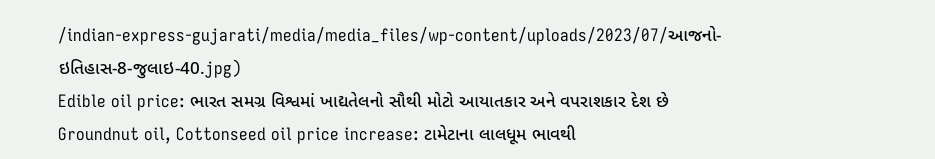/indian-express-gujarati/media/media_files/wp-content/uploads/2023/07/આજનો-ઇતિહાસ-8-જુલાઇ-40.jpg)
Edible oil price: ભારત સમગ્ર વિશ્વમાં ખાદ્યતેલનો સૌથી મોટો આયાતકાર અને વપરાશકાર દેશ છે
Groundnut oil, Cottonseed oil price increase: ટામેટાના લાલધૂમ ભાવથી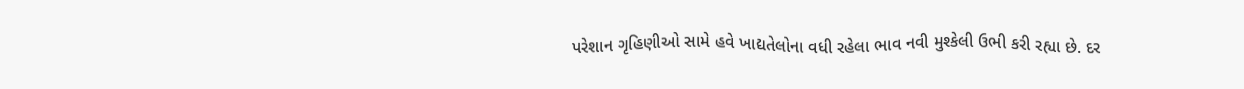પરેશાન ગૃહિણીઓ સામે હવે ખાદ્યતેલોના વધી રહેલા ભાવ નવી મુશ્કેલી ઉભી કરી રહ્યા છે. દર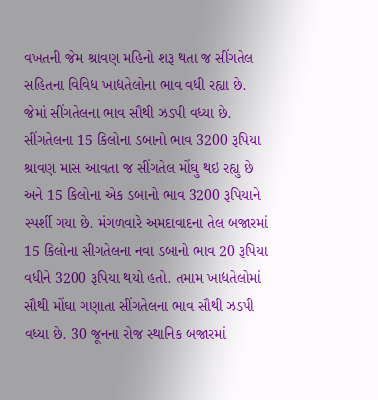વખતની જેમ શ્રાવણ મહિનો શરૂ થતા જ સીંગતેલ સહિતના વિવિધ ખાદ્યતેલોના ભાવ વધી રહ્યા છે. જેમાં સીંગતેલના ભાવ સૌથી ઝડપી વધ્યા છે.
સીંગતેલના 15 કિલોના ડબાનો ભાવ 3200 રૂપિયા
શ્રાવણ માસ આવતા જ સીંગતેલ મોંઘુ થઇ રહ્યુ છે અને 15 કિલોના એક ડબાનો ભાવ 3200 રૂપિયાને સ્પર્શી ગયા છે. મંગળવારે અમદાવાદના તેલ બજારમાં 15 કિલોના સીગતેલના નવા ડબાનો ભાવ 20 રૂપિયા વધીને 3200 રૂપિયા થયો હતો. તમામ ખાદ્યતેલોમાં સૌથી મોંઘા ગણાતા સીંગતેલના ભાવ સૌથી ઝડપી વધ્યા છે. 30 જૂનના રોજ સ્થાનિક બજારમાં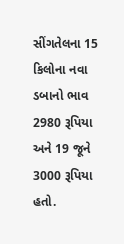સીંગતેલના 15 કિલોના નવા ડબાનો ભાવ 2980 રૂપિયા અને 19 જૂને 3000 રૂપિયા હતો.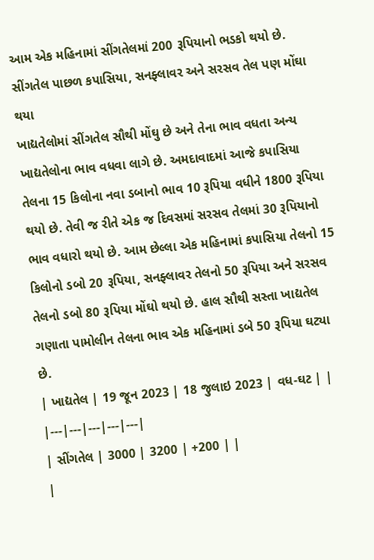આમ એક મહિનામાં સીંગતેલમાં 200 રૂપિયાનો ભડકો થયો છે.
સીંગતેલ પાછળ કપાસિયા, સનફ્લાવર અને સરસવ તેલ પણ મોંઘા થયા
ખાદ્યતેલોમાં સીંગતેલ સૌથી મોંઘુ છે અને તેના ભાવ વધતા અન્ય ખાદ્યતેલોના ભાવ વધવા લાગે છે. અમદાવાદમાં આજે કપાસિયા તેલના 15 કિલોના નવા ડબાનો ભાવ 10 રૂપિયા વધીને 1800 રૂપિયા થયો છે. તેવી જ રીતે એક જ દિવસમાં સરસવ તેલમાં 30 રૂપિયાનો ભાવ વધારો થયો છે. આમ છેલ્લા એક મહિનામાં કપાસિયા તેલનો 15 કિલોનો ડબો 20 રૂપિયા, સનફ્લાવર તેલનો 50 રૂપિયા અને સરસવ તેલનો ડબો 80 રૂપિયા મોંઘો થયો છે. હાલ સૌથી સસ્તા ખાદ્યતેલ ગણાતા પામોલીન તેલના ભાવ એક મહિનામાં ડબે 50 રૂપિયા ઘટ્યા છે.
| ખાદ્યતેલ | 19 જૂન 2023 | 18 જુલાઇ 2023 | વધ-ઘટ | |
|---|---|---|---|---|
| સીંગતેલ | 3000 | 3200 | +200 | |
|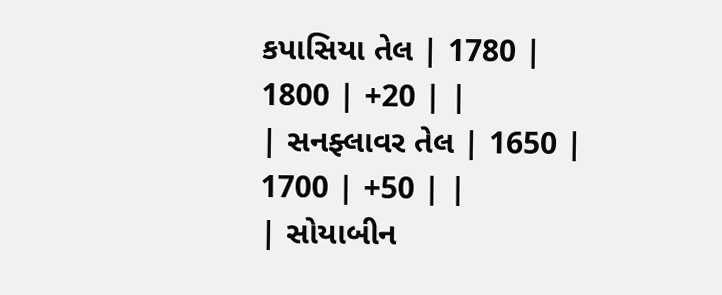કપાસિયા તેલ | 1780 | 1800 | +20 | |
| સનફ્લાવર તેલ | 1650 | 1700 | +50 | |
| સોયાબીન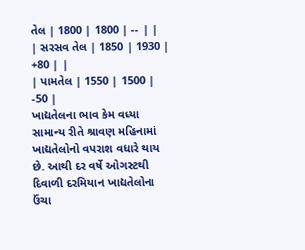તેલ | 1800 | 1800 | -- | |
| સરસવ તેલ | 1850 | 1930 | +80 | |
| પામતેલ | 1550 | 1500 | -50 |
ખાદ્યતેલના ભાવ કેમ વધ્યા
સામાન્ય રીતે શ્રાવણ મહિનામાં ખાદ્યતેલોનો વપરાશ વધારે થાય છે. આથી દર વર્ષે ઓગસ્ટથી દિવાળી દરમિયાન ખાદ્યતેલોના ઉંચા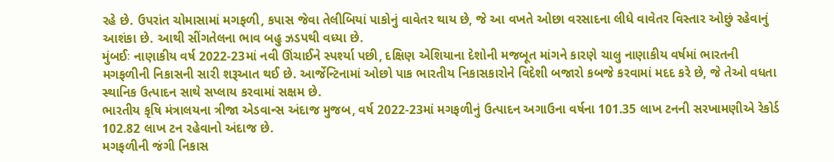રહે છે. ઉપરાંત ચોમાસામાં મગફળી, કપાસ જેવા તેલીબિયાં પાકોનું વાવેતર થાય છે, જે આ વખતે ઓછા વરસાદના લીધે વાવેતર વિસ્તાર ઓછું રહેવાનું આશંકા છે. આથી સીંગતેલના ભાવ બહુ ઝડપથી વધ્યા છે.
મુંબઈઃ નાણાકીય વર્ષ 2022-23માં નવી ઊંચાઈને સ્પર્શ્યા પછી, દક્ષિણ એશિયાના દેશોની મજબૂત માંગને કારણે ચાલુ નાણાકીય વર્ષમાં ભારતની મગફળીની નિકાસની સારી શરૂઆત થઈ છે. આર્જેન્ટિનામાં ઓછો પાક ભારતીય નિકાસકારોને વિદેશી બજારો કબજે કરવામાં મદદ કરે છે, જે તેઓ વધતા સ્થાનિક ઉત્પાદન સાથે સપ્લાય કરવામાં સક્ષમ છે.
ભારતીય કૃષિ મંત્રાલયના ત્રીજા એડવાન્સ અંદાજ મુજબ, વર્ષ 2022-23માં મગફળીનું ઉત્પાદન અગાઉના વર્ષના 101.35 લાખ ટનની સરખામણીએ રેકોર્ડ 102.82 લાખ ટન રહેવાનો અંદાજ છે.
મગફળીની જંગી નિકાસ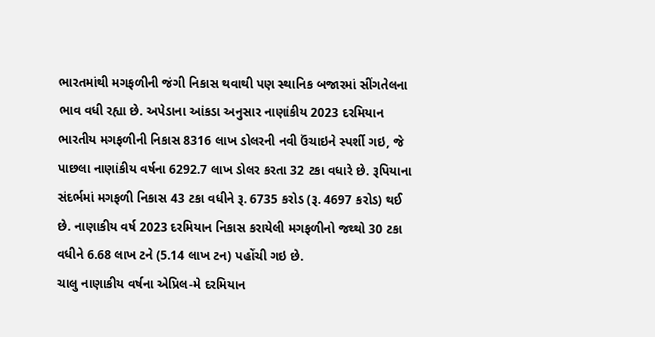ભારતમાંથી મગફળીની જંગી નિકાસ થવાથી પણ સ્થાનિક બજારમાં સીંગતેલના ભાવ વધી રહ્યા છે. અપેડાના આંકડા અનુસાર નાણાંકીય 2023 દરમિયાન ભારતીય મગફળીની નિકાસ 8316 લાખ ડોલરની નવી ઉંચાઇને સ્પર્શી ગઇ, જે પાછલા નાણાંકીય વર્ષના 6292.7 લાખ ડોલર કરતા 32 ટકા વધારે છે. રૂપિયાના સંદર્ભમાં મગફળી નિકાસ 43 ટકા વધીને રૂ. 6735 કરોડ (રૂ. 4697 કરોડ) થઈ છે. નાણાકીય વર્ષ 2023 દરમિયાન નિકાસ કરાયેલી મગફળીનો જથ્થો 30 ટકા વધીને 6.68 લાખ ટને (5.14 લાખ ટન) પહોંચી ગઇ છે.
ચાલુ નાણાકીય વર્ષના એપ્રિલ-મે દરમિયાન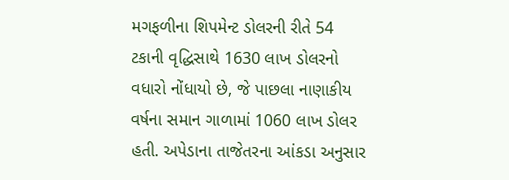મગફળીના શિપમેન્ટ ડોલરની રીતે 54 ટકાની વૃદ્ધિસાથે 1630 લાખ ડોલરનો વધારો નોંધાયો છે, જે પાછલા નાણાકીય વર્ષના સમાન ગાળામાં 1060 લાખ ડોલર હતી. અપેડાના તાજેતરના આંકડા અનુસાર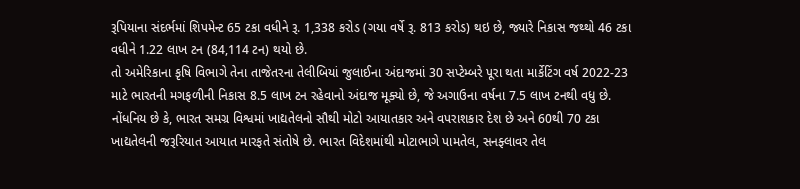રૂપિયાના સંદર્ભમાં શિપમેન્ટ 65 ટકા વધીને રૂ. 1,338 કરોડ (ગયા વર્ષે રૂ. 813 કરોડ) થઇ છે, જ્યારે નિકાસ જથ્થો 46 ટકા વધીને 1.22 લાખ ટન (84,114 ટન) થયો છે.
તો અમેરિકાના કૃષિ વિભાગે તેના તાજેતરના તેલીબિયાં જુલાઈના અંદાજમાં 30 સપ્ટેમ્બરે પૂરા થતા માર્કેટિંગ વર્ષ 2022-23 માટે ભારતની મગફળીની નિકાસ 8.5 લાખ ટન રહેવાનો અંદાજ મૂક્યો છે, જે અગાઉના વર્ષના 7.5 લાખ ટનથી વધુ છે.
નોંધનિય છે કે, ભારત સમગ્ર વિશ્વમાં ખાદ્યતેલનો સૌથી મોટો આયાતકાર અને વપરાશકાર દેશ છે અને 60થી 70 ટકા ખાદ્યતેલની જરૂરિયાત આયાત મારફતે સંતોષે છે. ભારત વિદેશમાંથી મોટાભાગે પામતેલ, સનફ્લાવર તેલ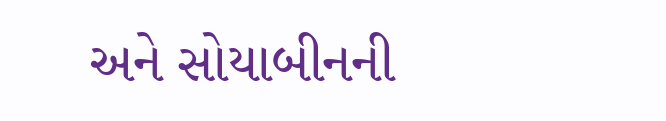અને સોયાબીનની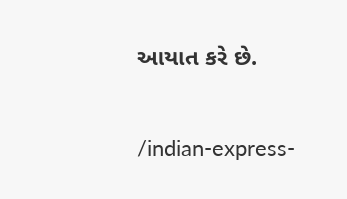આયાત કરે છે.


/indian-express-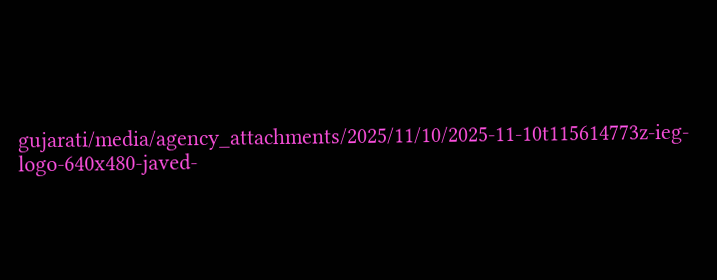gujarati/media/agency_attachments/2025/11/10/2025-11-10t115614773z-ieg-logo-640x480-javed-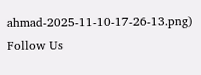ahmad-2025-11-10-17-26-13.png)
Follow Us